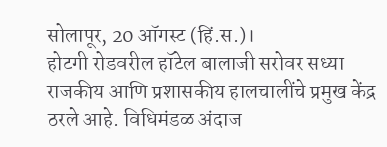सोलापूर, 20 ऑगस्ट (हिं.स.)।
होटगी रोडवरील हॉटेल बालाजी सरोवर सध्या राजकीय आणि प्रशासकीय हालचालींचे प्रमुख केंद्र ठरले आहे. विधिमंडळ अंदाज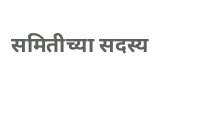समितीच्या सदस्य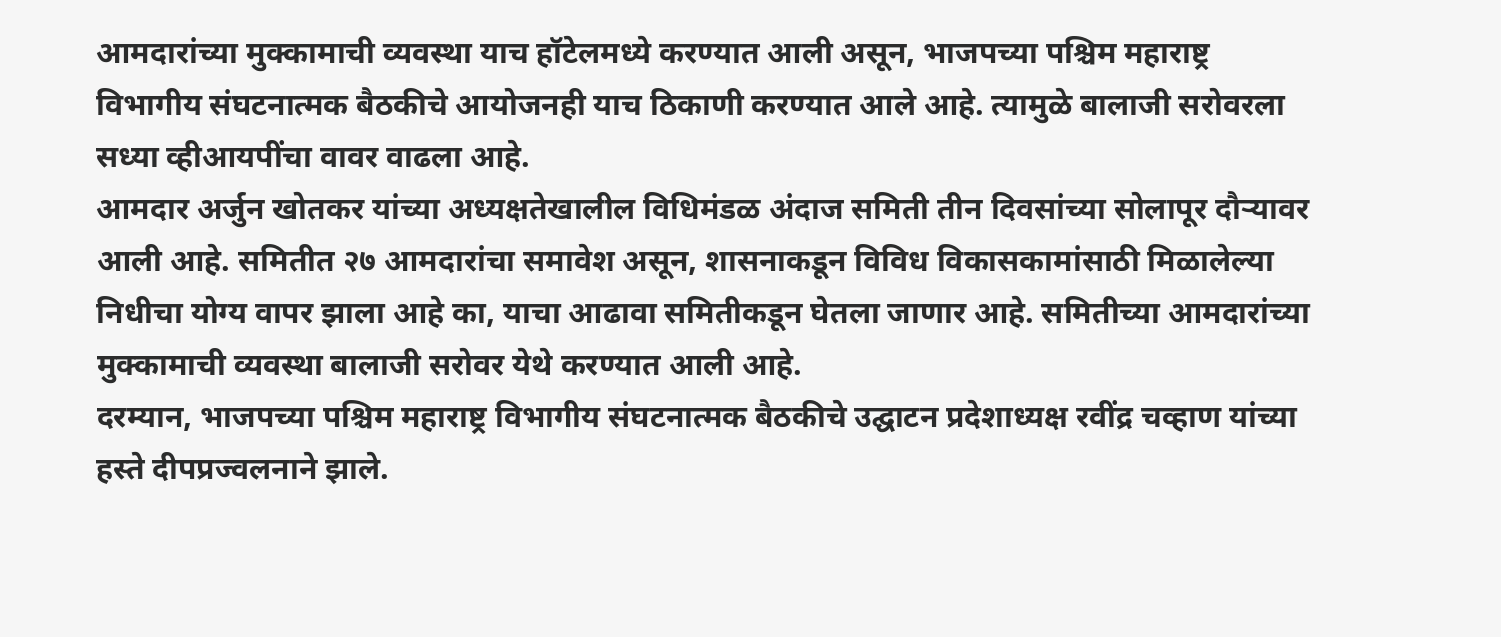आमदारांच्या मुक्कामाची व्यवस्था याच हॉटेलमध्ये करण्यात आली असून, भाजपच्या पश्चिम महाराष्ट्र विभागीय संघटनात्मक बैठकीचे आयोजनही याच ठिकाणी करण्यात आले आहे. त्यामुळे बालाजी सरोवरला सध्या व्हीआयपींचा वावर वाढला आहे.
आमदार अर्जुन खोतकर यांच्या अध्यक्षतेखालील विधिमंडळ अंदाज समिती तीन दिवसांच्या सोलापूर दौऱ्यावर आली आहे. समितीत २७ आमदारांचा समावेश असून, शासनाकडून विविध विकासकामांसाठी मिळालेल्या निधीचा योग्य वापर झाला आहे का, याचा आढावा समितीकडून घेतला जाणार आहे. समितीच्या आमदारांच्या मुक्कामाची व्यवस्था बालाजी सरोवर येथे करण्यात आली आहे.
दरम्यान, भाजपच्या पश्चिम महाराष्ट्र विभागीय संघटनात्मक बैठकीचे उद्घाटन प्रदेशाध्यक्ष रवींद्र चव्हाण यांच्या हस्ते दीपप्रज्वलनाने झाले.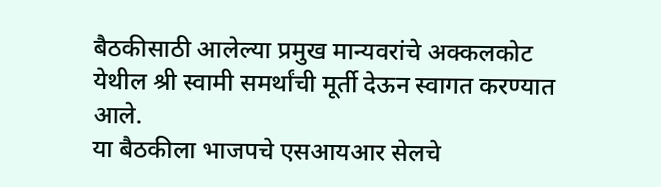बैठकीसाठी आलेल्या प्रमुख मान्यवरांचे अक्कलकोट येथील श्री स्वामी समर्थांची मूर्ती देऊन स्वागत करण्यात आले.
या बैठकीला भाजपचे एसआयआर सेलचे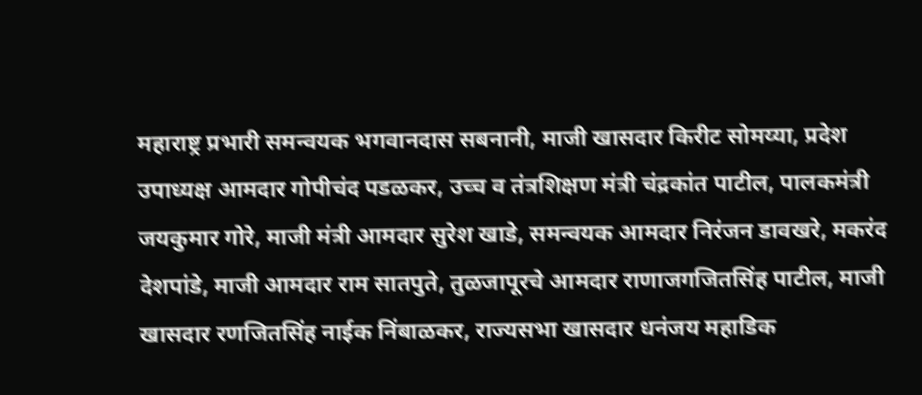महाराष्ट्र प्रभारी समन्वयक भगवानदास सबनानी, माजी खासदार किरीट सोमय्या, प्रदेश उपाध्यक्ष आमदार गोपीचंद पडळकर, उच्च व तंत्रशिक्षण मंत्री चंद्रकांत पाटील, पालकमंत्री जयकुमार गोरे, माजी मंत्री आमदार सुरेश खाडे, समन्वयक आमदार निरंजन डावखरे, मकरंद देशपांडे, माजी आमदार राम सातपुते, तुळजापूरचे आमदार राणाजगजितसिंह पाटील, माजी खासदार रणजितसिंह नाईक निंबाळकर, राज्यसभा खासदार धनंजय महाडिक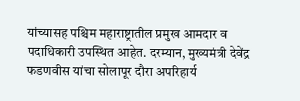यांच्यासह पश्चिम महाराष्ट्रातील प्रमुख आमदार व पदाधिकारी उपस्थित आहेत. दरम्यान, मुख्यमंत्री देवेंद्र फडणवीस यांचा सोलापूर दौरा अपरिहार्य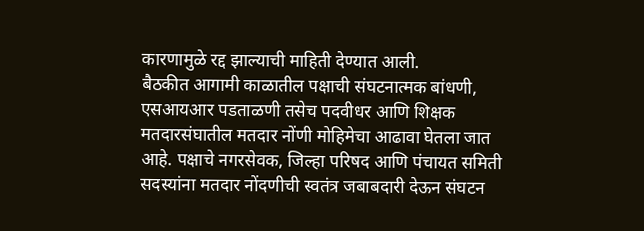कारणामुळे रद्द झाल्याची माहिती देण्यात आली.
बैठकीत आगामी काळातील पक्षाची संघटनात्मक बांधणी, एसआयआर पडताळणी तसेच पदवीधर आणि शिक्षक मतदारसंघातील मतदार नोंणी मोहिमेचा आढावा घेतला जात आहे. पक्षाचे नगरसेवक, जिल्हा परिषद आणि पंचायत समिती सदस्यांना मतदार नोंदणीची स्वतंत्र जबाबदारी देऊन संघटन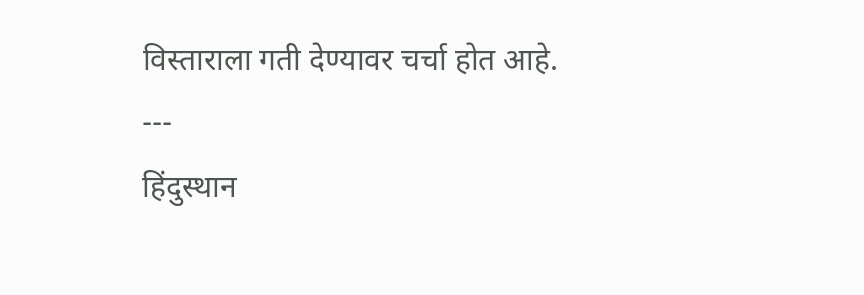विस्ताराला गती देण्यावर चर्चा होत आहे.
---
हिंदुस्थान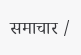समाचार /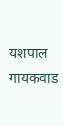यशपाल गायकवाड